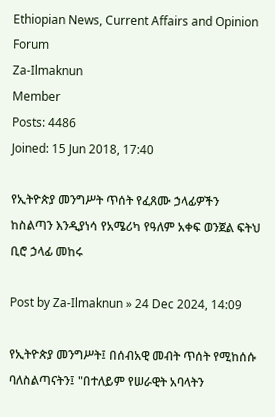Ethiopian News, Current Affairs and Opinion Forum
Za-Ilmaknun
Member
Posts: 4486
Joined: 15 Jun 2018, 17:40

የኢትዮጵያ መንግሥት ጥሰት የፈጸሙ ኃላፊዎችን ከስልጣን እንዲያነሳ የአሜሪካ የዓለም አቀፍ ወንጀል ፍትህ ቢሮ ኃላፊ መከሩ

Post by Za-Ilmaknun » 24 Dec 2024, 14:09

የኢትዮጵያ መንግሥት፤ በሰብአዊ መብት ጥሰት የሚከሰሱ ባለስልጣናትን፤ "በተለይም የሠራዊት አባላትን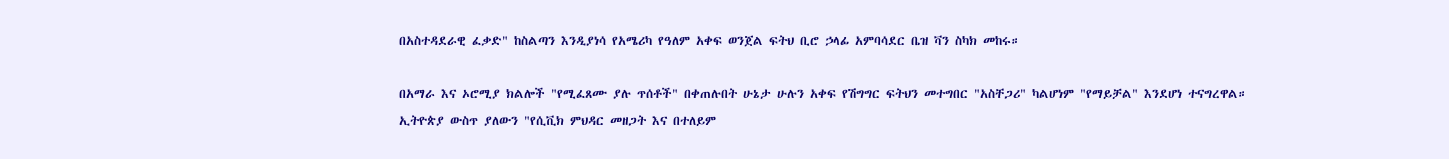በአስተዳደራዊ ፈቃድ" ከስልጣን እንዲያነሳ የአሜሪካ የዓለም አቀፍ ወንጀል ፍትህ ቢሮ ኃላፊ አምባሳደር ቤዝ ቫን ስካክ መከሩ።

በአማራ እና ኦሮሚያ ክልሎች "የሚፈጸሙ ያሉ ጥሰቶች" በቀጠሉበት ሁኔታ ሁሉን አቀፍ የሽግግር ፍትህን መተግበር "አስቸጋሪ" ካልሆነም "የማይቻል" እንደሆነ ተናግረዋል።
ኢትዮጵያ ውስጥ ያለውን "የሲቪክ ምህዳር መዘጋት እና በተለይም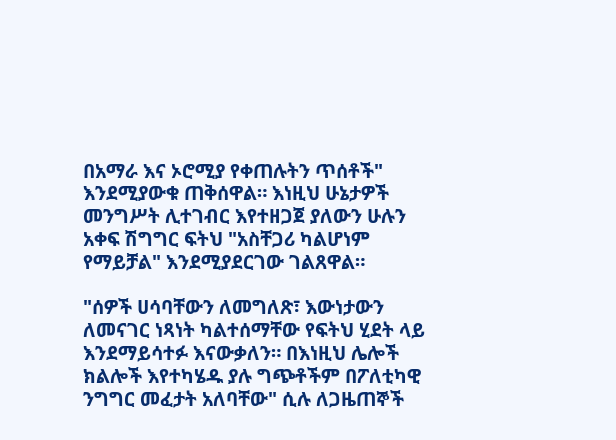በአማራ እና ኦሮሚያ የቀጠሉትን ጥሰቶች" እንደሚያውቁ ጠቅሰዋል። እነዚህ ሁኔታዎች መንግሥት ሊተገብር እየተዘጋጀ ያለውን ሁሉን አቀፍ ሽግግር ፍትህ "አስቸጋሪ ካልሆነም የማይቻል" እንደሚያደርገው ገልጸዋል።

"ሰዎች ሀሳባቸውን ለመግለጽ፣ እውነታውን ለመናገር ነጻነት ካልተሰማቸው የፍትህ ሂደት ላይ እንደማይሳተፉ እናውቃለን። በእነዚህ ሌሎች ክልሎች እየተካሄዱ ያሉ ግጭቶችም በፖለቲካዊ ንግግር መፈታት አለባቸው" ሲሉ ለጋዜጠኞች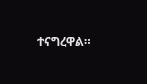ተናግረዋል።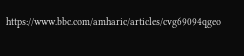https://www.bbc.com/amharic/articles/cvg69094qgeo